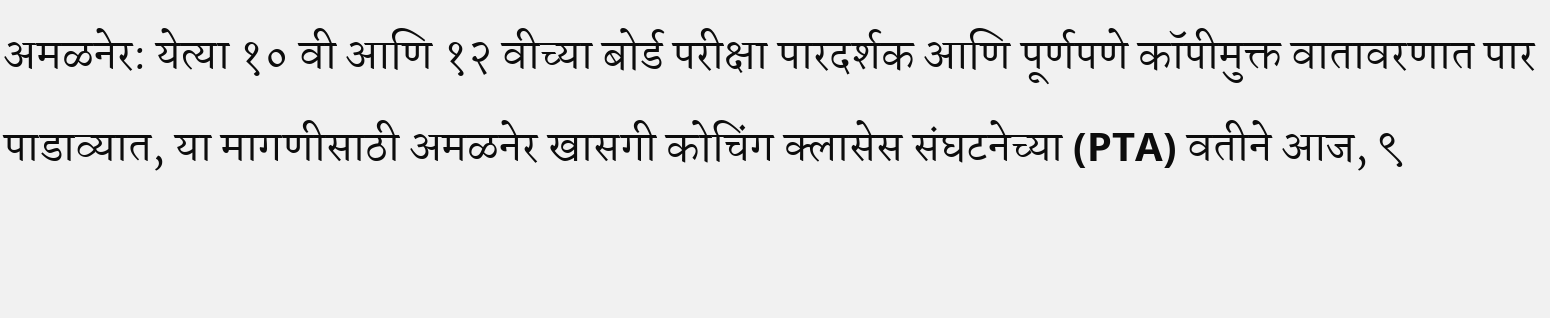अमळनेर: येत्या १० वी आणि १२ वीच्या बोर्ड परीक्षा पारदर्शक आणि पूर्णपणे कॉपीमुक्त वातावरणात पार पाडाव्यात, या मागणीसाठी अमळनेर खासगी कोचिंग क्लासेस संघटनेच्या (PTA) वतीने आज, ९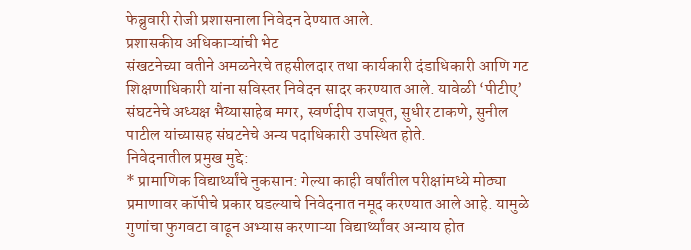फेब्रुवारी रोजी प्रशासनाला निवेदन देण्यात आले.
प्रशासकीय अधिकाऱ्यांची भेट
संखटनेच्या वतीने अमळनेरचे तहसीलदार तथा कार्यकारी दंडाधिकारी आणि गट शिक्षणाधिकारी यांना सविस्तर निवेदन सादर करण्यात आले. यावेळी ‘पीटीए’ संघटनेचे अध्यक्ष भैय्यासाहेब मगर, स्वर्णदीप राजपूत, सुधीर टाकणे, सुनील पाटील यांच्यासह संघटनेचे अन्य पदाधिकारी उपस्थित होते.
निवेदनातील प्रमुख मुद्दे:
* प्रामाणिक विद्यार्थ्यांचे नुकसान: गेल्या काही वर्षांतील परीक्षांमध्ये मोठ्या प्रमाणावर कॉपीचे प्रकार घडल्याचे निवेदनात नमूद करण्यात आले आहे. यामुळे गुणांचा फुगवटा वाढून अभ्यास करणाऱ्या विद्यार्थ्यांवर अन्याय होत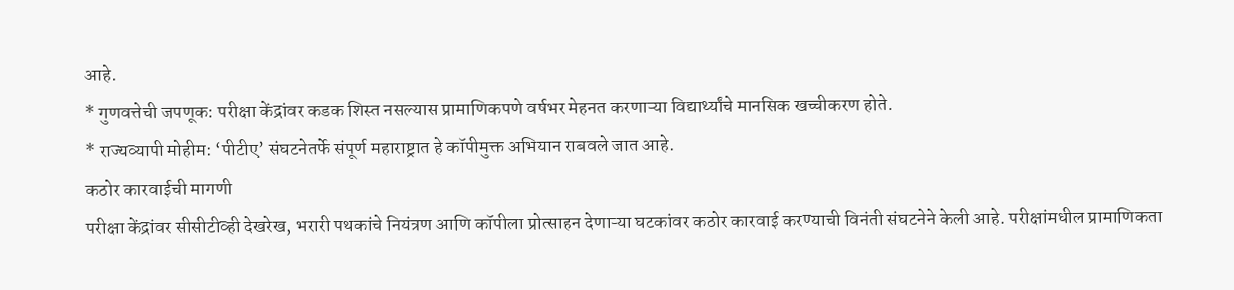आहे.
* गुणवत्तेची जपणूक: परीक्षा केंद्रांवर कडक शिस्त नसल्यास प्रामाणिकपणे वर्षभर मेहनत करणाऱ्या विद्यार्थ्यांचे मानसिक खच्चीकरण होते.
* राज्यव्यापी मोहीम: ‘पीटीए’ संघटनेतर्फे संपूर्ण महाराष्ट्रात हे कॉपीमुक्त अभियान राबवले जात आहे.
कठोर कारवाईची मागणी
परीक्षा केंद्रांवर सीसीटीव्ही देखरेख, भरारी पथकांचे नियंत्रण आणि कॉपीला प्रोत्साहन देणाऱ्या घटकांवर कठोर कारवाई करण्याची विनंती संघटनेने केली आहे. परीक्षांमधील प्रामाणिकता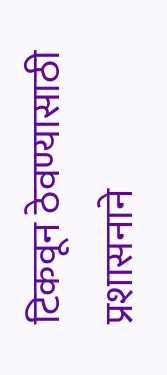टिकवून ठेवण्यासाठी प्रशासनाने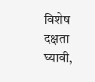विशेष दक्षता घ्यावी,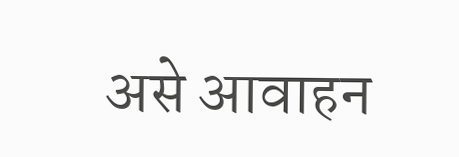असे आवाहन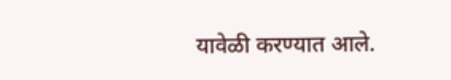यावेळी करण्यात आले.